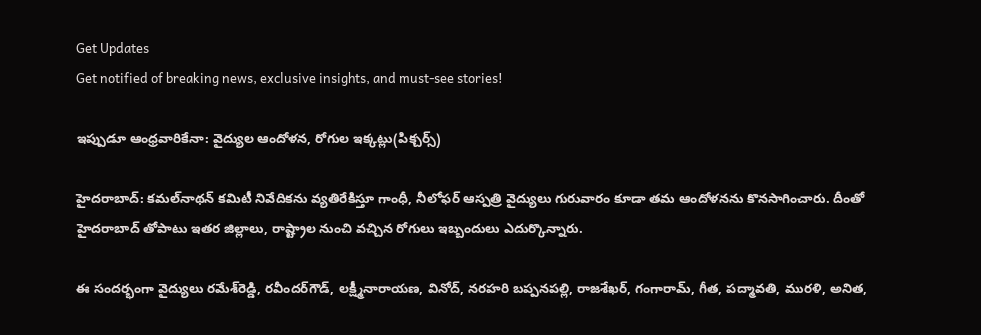Get Updates
Get notified of breaking news, exclusive insights, and must-see stories!

ఇప్పుడూ ఆంధ్రవారికేనా: వైద్యుల ఆందోళన, రోగుల ఇక్కట్లు(పిక్చర్స్)

హైదరాబాద్: కమల్‌నాథన్ కమిటీ నివేదికను వ్యతిరేకిస్తూ గాంధీ, నీలోఫర్‌ ఆస్పత్రి వైద్యులు గురువారం కూడా తమ ఆందోళనను కొనసాగించారు. దీంతో హైదరాబాద్ తోపాటు ఇతర జిల్లాలు, రాష్ట్రాల నుంచి వచ్చిన రోగులు ఇబ్బందులు ఎదుర్కొన్నారు.

ఈ సందర్భంగా వైద్యులు రమేశ్‌రెడ్డి, రవీందర్‌గౌడ్‌, లక్ష్మీనారాయణ, వినోద్‌, నరహరి బప్పనపల్లి, రాజశేఖర్‌, గంగారామ్‌, గీత, పద్మావతి, మురళి, అనిత,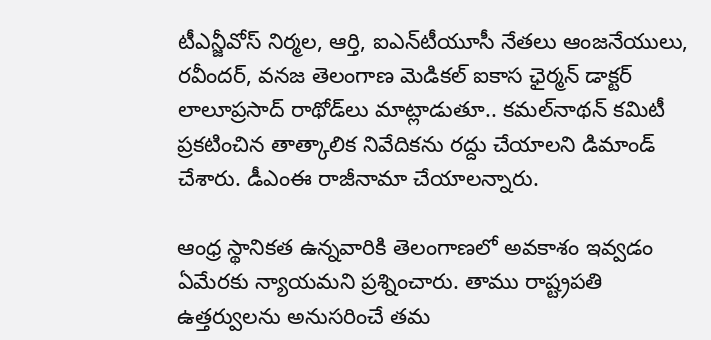టీఎన్జీవోస్‌ నిర్మల, ఆర్తి, ఐఎన్‌టీయూసీ నేతలు ఆంజనేయులు, రవీందర్‌, వనజ తెలంగాణ మెడికల్‌ ఐకాస ఛైర్మన్‌ డాక్టర్‌ లాలూప్రసాద్‌ రాథోడ్‌లు మాట్లాడుతూ.. కమల్‌నాథన్‌ కమిటీ ప్రకటించిన తాత్కాలిక నివేదికను రద్దు చేయాలని డిమాండ్‌ చేశారు. డీఎంఈ రాజీనామా చేయాలన్నారు.

ఆంధ్ర స్థానికత ఉన్నవారికి తెలంగాణలో అవకాశం ఇవ్వడం ఏమేరకు న్యాయమని ప్రశ్నించారు. తాము రాష్ట్రపతి ఉత్తర్వులను అనుసరించే తమ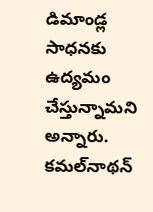డిమాండ్ల సాధనకు ఉద్యమం చేస్తున్నామని అన్నారు. కమల్‌నాథన్‌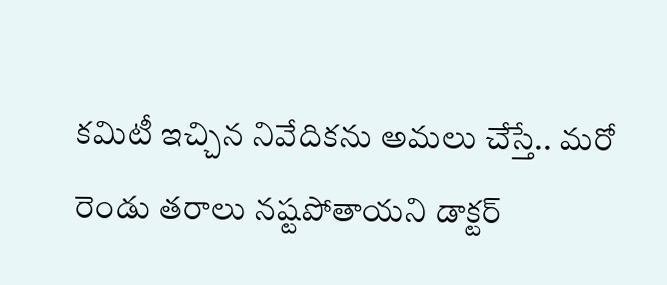కమిటీ ఇచ్చిన నివేదికను అమలు చేస్తే.. మరో రెండు తరాలు నష్టపోతాయని డాక్టర్‌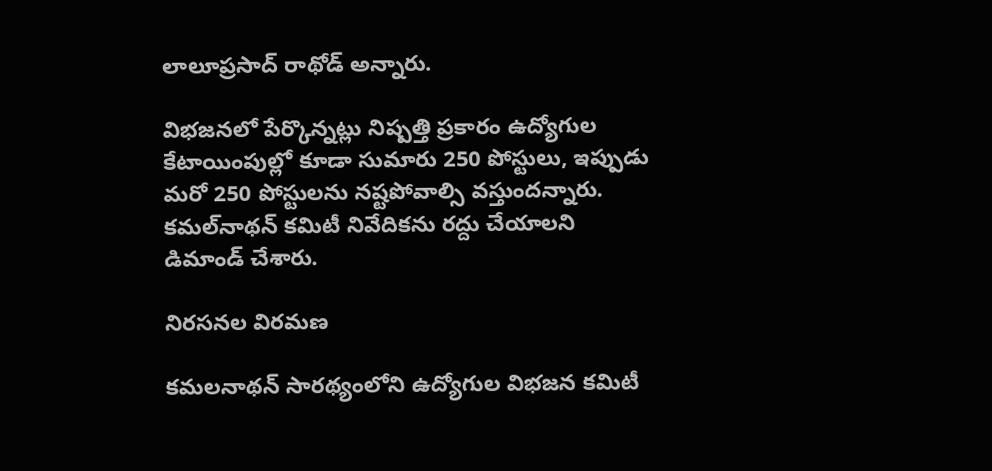లాలూప్రసాద్‌ రాథోడ్‌ అన్నారు.

విభజనలో పేర్కొన్నట్లు నిష్పత్తి ప్రకారం ఉద్యోగుల కేటాయింపుల్లో కూడా సుమారు 250 పోస్టులు, ఇప్పుడు మరో 250 పోస్టులను నష్టపోవాల్సి వస్తుందన్నారు. కమల్‌నాథన్‌ కమిటీ నివేదికను రద్దు చేయాలని డిమాండ్‌ చేశారు.

నిరసనల విరమణ

కమలనాథన్ సారథ్యంలోని ఉద్యోగుల విభజన కమిటీ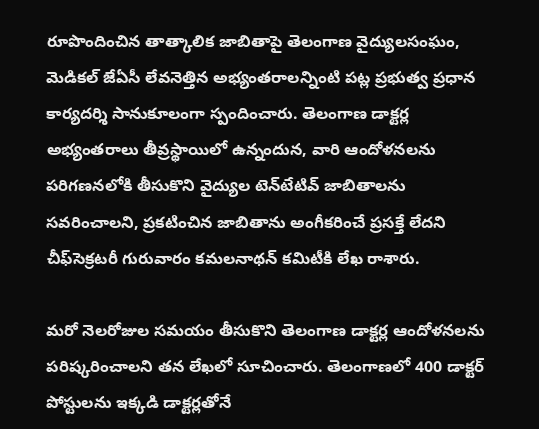రూపొందించిన తాత్కాలిక జాబితాపై తెలంగాణ వైద్యులసంఘం, మెడికల్ జేఏసీ లేవనెత్తిన అభ్యంతరాలన్నింటి పట్ల ప్రభుత్వ ప్రధాన కార్యదర్శి సానుకూలంగా స్పందించారు. తెలంగాణ డాక్టర్ల అభ్యంతరాలు తీవ్రస్థాయిలో ఉన్నందున, వారి ఆందోళనలను పరిగణనలోకి తీసుకొని వైద్యుల టెన్‌టేటివ్ జాబితాలను సవరించాలని, ప్రకటించిన జాబితాను అంగీకరించే ప్రసక్తే లేదని చీఫ్‌సెక్రటరీ గురువారం కమలనాథన్ కమిటీకి లేఖ రాశారు.

మరో నెలరోజుల సమయం తీసుకొని తెలంగాణ డాక్టర్ల ఆందోళనలను పరిష్కరించాలని తన లేఖలో సూచించారు. తెలంగాణలో 400 డాక్టర్ పోస్టులను ఇక్కడి డాక్టర్లతోనే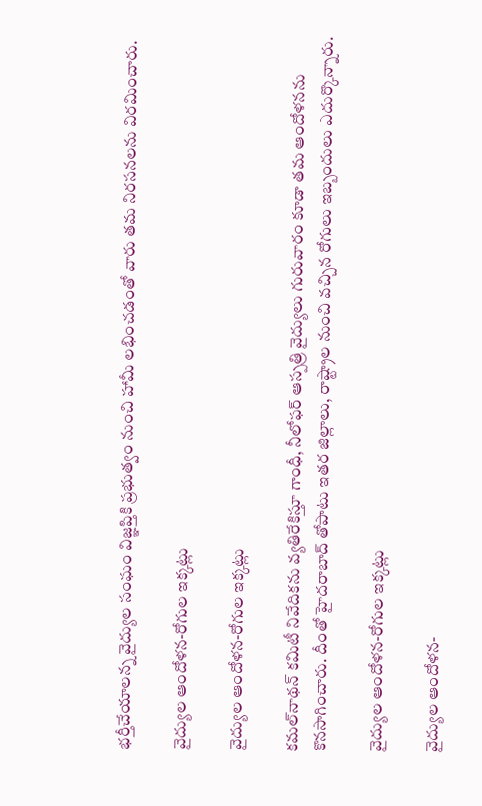భర్తీచేయాలన్న వైద్యుల సంఘం విజ్ఞప్తికి ప్రభుత్వం నుంచి హామీ లభించడంతో వారు తమ నిరసనలను విరమించారు.

వైద్యుల ఆందోళన-రోగుల ఇక్కట్లు

వైద్యుల ఆందోళన-రోగుల ఇక్కట్లు

కమల్‌నాథన్ కమిటీ నివేదికను వ్యతిరేకిస్తూ గాంధీ, నీలోఫర్‌ ఆస్పత్రి వైద్యులు గురువారం కూడా తమ ఆందోళనను కొనసాగించారు. దీంతో హైదరాబాద్ తోపాటు ఇతర జిల్లాలు, రాష్ట్రాల నుంచి వచ్చిన రోగులు ఇబ్బందులు ఎదుర్కొన్నారు.

వైద్యుల ఆందోళన-రోగుల ఇక్కట్లు

వైద్యుల ఆందోళన-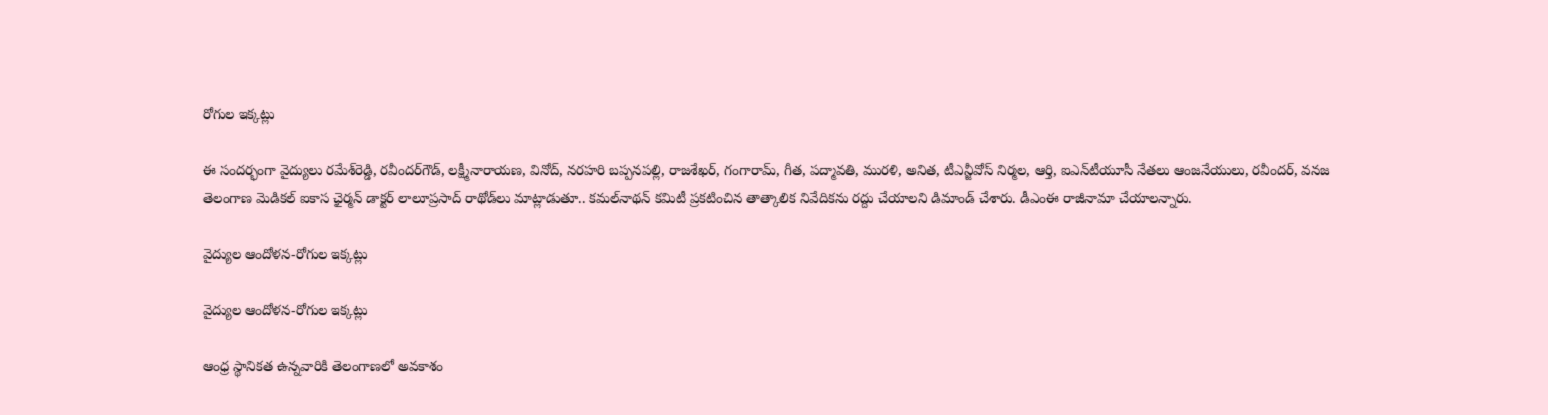రోగుల ఇక్కట్లు

ఈ సందర్భంగా వైద్యులు రమేశ్‌రెడ్డి, రవీందర్‌గౌడ్‌, లక్ష్మీనారాయణ, వినోద్‌, నరహరి బప్పనపల్లి, రాజశేఖర్‌, గంగారామ్‌, గీత, పద్మావతి, మురళి, అనిత, టీఎన్జీవోస్‌ నిర్మల, ఆర్తి, ఐఎన్‌టీయూసీ నేతలు ఆంజనేయులు, రవీందర్‌, వనజ తెలంగాణ మెడికల్‌ ఐకాస ఛైర్మన్‌ డాక్టర్‌ లాలూప్రసాద్‌ రాథోడ్‌లు మాట్లాడుతూ.. కమల్‌నాథన్‌ కమిటీ ప్రకటించిన తాత్కాలిక నివేదికను రద్దు చేయాలని డిమాండ్‌ చేశారు. డీఎంఈ రాజీనామా చేయాలన్నారు.

వైద్యుల ఆందోళన-రోగుల ఇక్కట్లు

వైద్యుల ఆందోళన-రోగుల ఇక్కట్లు

ఆంధ్ర స్థానికత ఉన్నవారికి తెలంగాణలో అవకాశం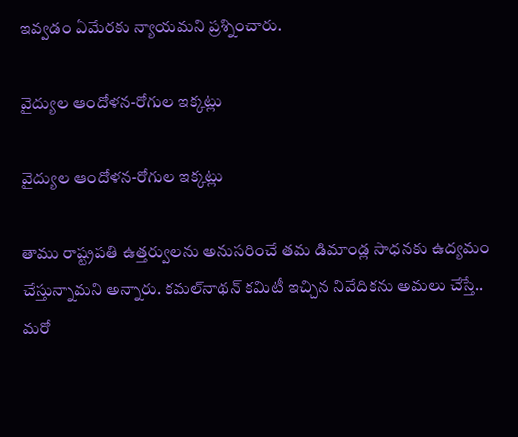ఇవ్వడం ఏమేరకు న్యాయమని ప్రశ్నించారు.

వైద్యుల ఆందోళన-రోగుల ఇక్కట్లు

వైద్యుల ఆందోళన-రోగుల ఇక్కట్లు

తాము రాష్ట్రపతి ఉత్తర్వులను అనుసరించే తమ డిమాండ్ల సాధనకు ఉద్యమం చేస్తున్నామని అన్నారు. కమల్‌నాథన్‌ కమిటీ ఇచ్చిన నివేదికను అమలు చేస్తే.. మరో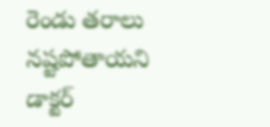రెండు తరాలు నష్టపోతాయని డాక్టర్‌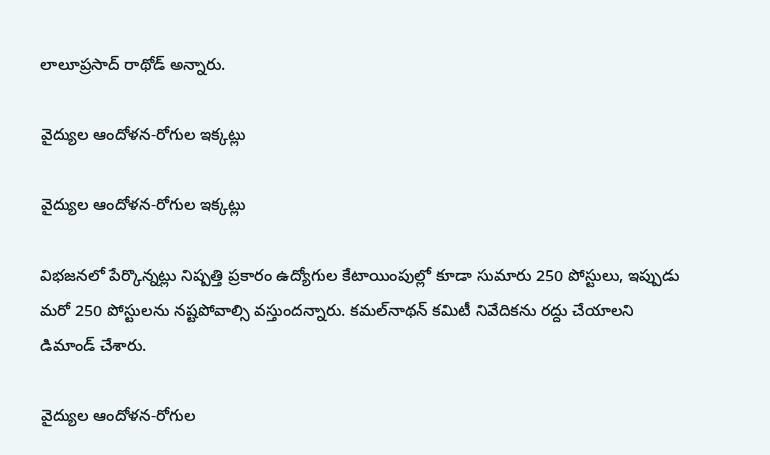లాలూప్రసాద్‌ రాథోడ్‌ అన్నారు.

వైద్యుల ఆందోళన-రోగుల ఇక్కట్లు

వైద్యుల ఆందోళన-రోగుల ఇక్కట్లు

విభజనలో పేర్కొన్నట్లు నిష్పత్తి ప్రకారం ఉద్యోగుల కేటాయింపుల్లో కూడా సుమారు 250 పోస్టులు, ఇప్పుడు మరో 250 పోస్టులను నష్టపోవాల్సి వస్తుందన్నారు. కమల్‌నాథన్‌ కమిటీ నివేదికను రద్దు చేయాలని డిమాండ్‌ చేశారు.

వైద్యుల ఆందోళన-రోగుల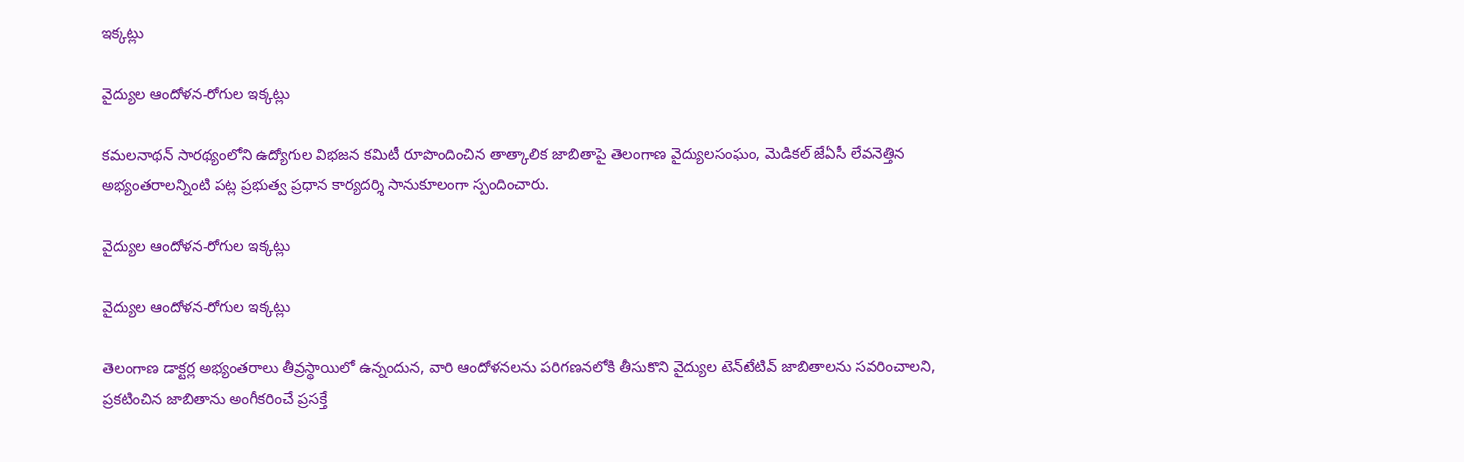ఇక్కట్లు

వైద్యుల ఆందోళన-రోగుల ఇక్కట్లు

కమలనాథన్ సారథ్యంలోని ఉద్యోగుల విభజన కమిటీ రూపొందించిన తాత్కాలిక జాబితాపై తెలంగాణ వైద్యులసంఘం, మెడికల్ జేఏసీ లేవనెత్తిన అభ్యంతరాలన్నింటి పట్ల ప్రభుత్వ ప్రధాన కార్యదర్శి సానుకూలంగా స్పందించారు.

వైద్యుల ఆందోళన-రోగుల ఇక్కట్లు

వైద్యుల ఆందోళన-రోగుల ఇక్కట్లు

తెలంగాణ డాక్టర్ల అభ్యంతరాలు తీవ్రస్థాయిలో ఉన్నందున, వారి ఆందోళనలను పరిగణనలోకి తీసుకొని వైద్యుల టెన్‌టేటివ్ జాబితాలను సవరించాలని, ప్రకటించిన జాబితాను అంగీకరించే ప్రసక్తే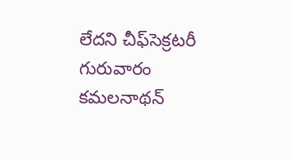లేదని చీఫ్‌సెక్రటరీ గురువారం కమలనాథన్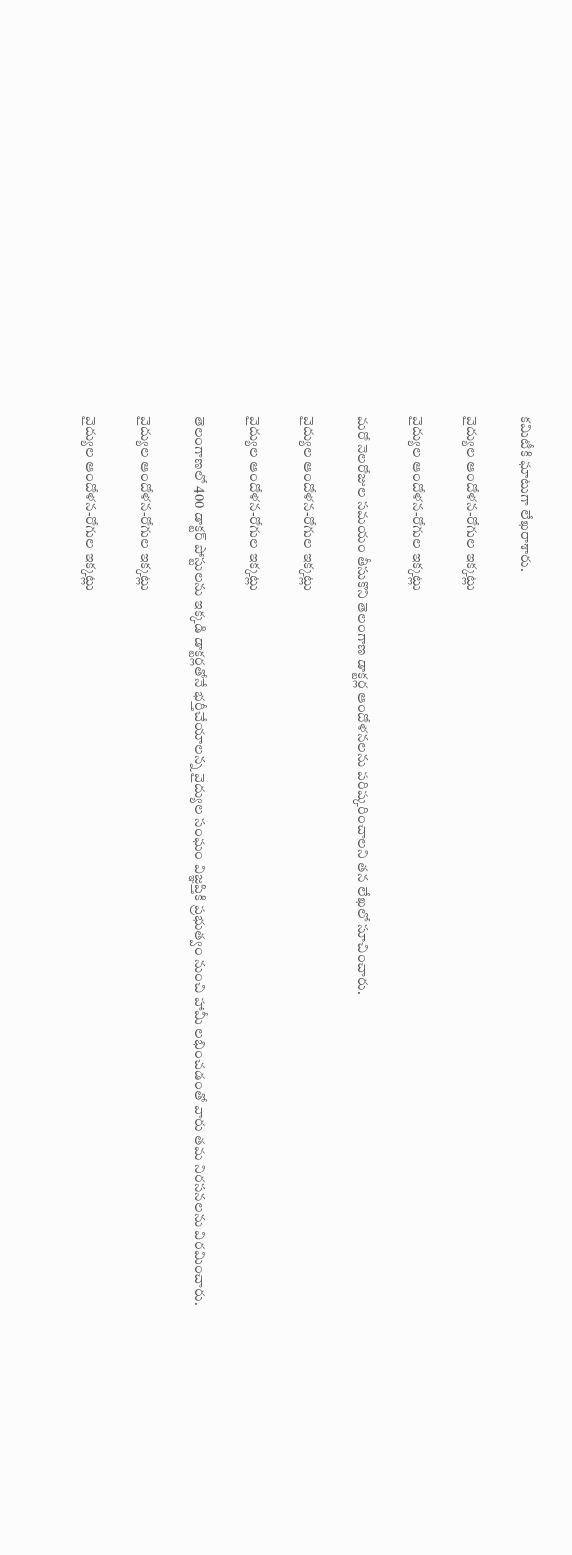కమిటీకి ఘాటుగా లేఖరాశారు.

వైద్యుల ఆందోళన-రోగుల ఇక్కట్లు

వైద్యుల ఆందోళన-రోగుల ఇక్కట్లు

మరో నెలరోజుల సమయం తీసుకొని తెలంగాణ డాక్టర్ల ఆందోళనలను పరిష్కరించాలని తన లేఖలో సూచించారు.

వైద్యుల ఆందోళన-రోగుల ఇక్కట్లు

వైద్యుల ఆందోళన-రోగుల ఇక్కట్లు

తెలంగాణలో 400 డాక్టర్ పోస్టులను ఇక్కడి డాక్టర్లతోనే భర్తీచేయాలన్న వైద్యుల సంఘం విజ్ఞప్తికి ప్రభుత్వం నుంచి హామీ లభించడంతో వారు తమ నిరసనలను విరమించారు.

వైద్యుల ఆందోళన-రోగుల ఇక్కట్లు

వైద్యుల ఆందోళన-రోగుల ఇక్కట్లు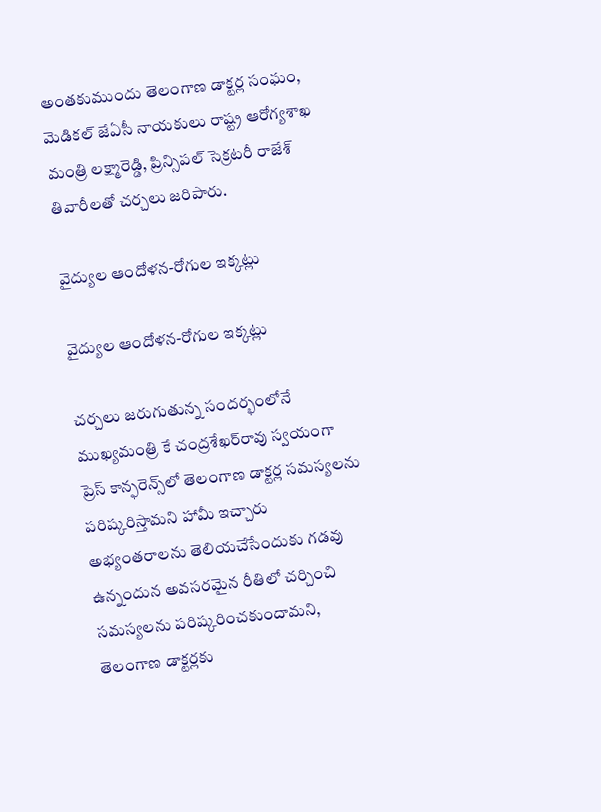అంతకుముందు తెలంగాణ డాక్టర్ల సంఘం, మెడికల్ జేఏసీ నాయకులు రాష్ట్ర ఆరోగ్యశాఖ మంత్రి లక్ష్మారెడ్డి, ప్రిన్సిపల్ సెక్రటరీ రాజేశ్ తివారీలతో చర్చలు జరిపారు.

వైద్యుల ఆందోళన-రోగుల ఇక్కట్లు

వైద్యుల ఆందోళన-రోగుల ఇక్కట్లు

చర్చలు జరుగుతున్న సందర్భంలోనే ముఖ్యమంత్రి కే చంద్రశేఖర్‌రావు స్వయంగా ప్రెస్ కాన్ఫరెన్స్‌లో తెలంగాణ డాక్టర్ల సమస్యలను పరిష్కరిస్తామని హామీ ఇచ్చారు అభ్యంతరాలను తెలియచేసేందుకు గడవు ఉన్నందున అవసరమైన రీతిలో చర్చించి సమస్యలను పరిష్కరించకుందామని, తెలంగాణ డాక్టర్లకు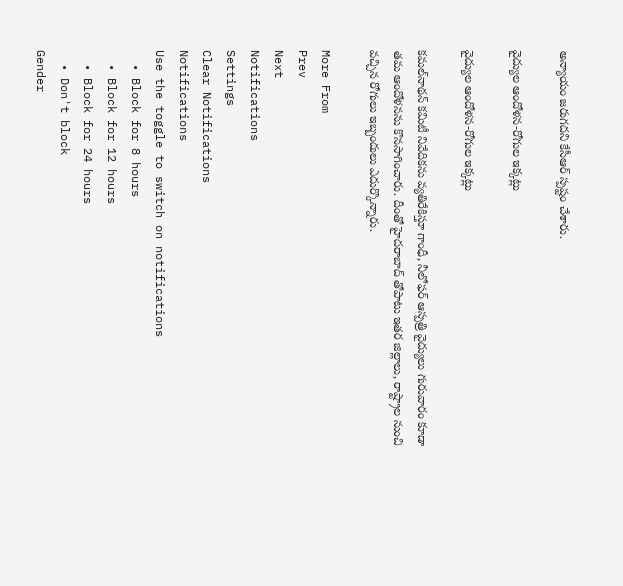అన్యాయం జరుగదని కేసీఆర్ స్పష్టం చేశారు.

వైద్యుల ఆందోళన-రోగుల ఇక్కట్లు

వైద్యుల ఆందోళన-రోగుల ఇక్కట్లు

కమల్‌నాథన్ కమిటీ నివేదికను వ్యతిరేకిస్తూ గాంధీ, నీలోఫర్‌ ఆస్పత్రి వైద్యులు గురువారం కూడా తమ ఆందోళనను కొనసాగించారు. దీంతో హైదరాబాద్ తోపాటు ఇతర జిల్లాలు, రాష్ట్రాల నుంచి వచ్చిన రోగులు ఇబ్బందులు ఎదుర్కొన్నారు.

More From
Prev
Next
Notifications
Settings
Clear Notifications
Notifications
Use the toggle to switch on notifications
  • Block for 8 hours
  • Block for 12 hours
  • Block for 24 hours
  • Don't block
Gender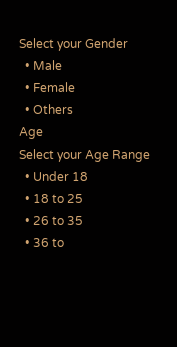Select your Gender
  • Male
  • Female
  • Others
Age
Select your Age Range
  • Under 18
  • 18 to 25
  • 26 to 35
  • 36 to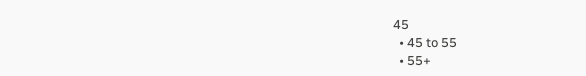45
  • 45 to 55
  • 55+